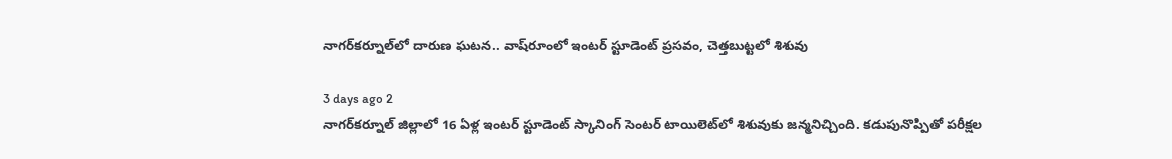నాగర్‌కర్నూల్‌లో దారుణ ఘటన.. వాష్‌రూంలో ఇంటర్ స్టూడెంట్ ప్రసవం, చెత్తబుట్టలో శిశువు

3 days ago 2
నాగర్‌కర్నూల్‌ జిల్లాలో 16 ఏళ్ల ఇంటర్ స్టూడెంట్ స్కానింగ్ సెంటర్ టాయిలెట్‌లో శిశువుకు జన్మనిచ్చింది. కడుపునొప్పితో పరీక్షల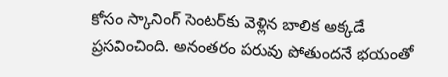కోసం స్కానింగ్ సెంటర్‌కు వెళ్లిన బాలిక అక్కడే ప్రసవించింది. అనంతరం పరువు పోతుందనే భయంతో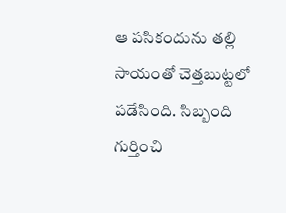ఆ పసికందును తల్లి సాయంతో చెత్తబుట్టలో పడేసింది. సిబ్బంది గుర్తించి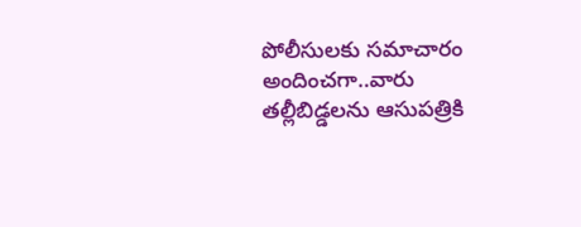పోలీసులకు సమాచారం అందించగా..వారు తల్లీబిడ్డలను ఆసుపత్రికి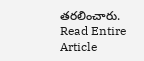తరలించారు.
Read Entire Article